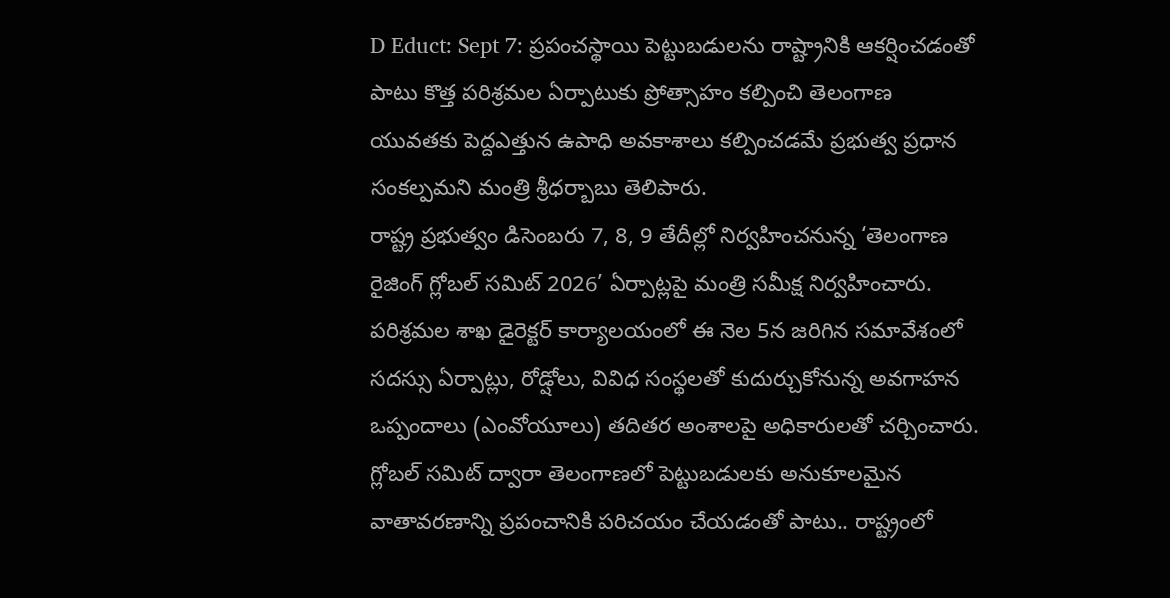D Educt: Sept 7: ప్రపంచస్థాయి పెట్టుబడులను రాష్ట్రానికి ఆకర్షించడంతో పాటు కొత్త పరిశ్రమల ఏర్పాటుకు ప్రోత్సాహం కల్పించి తెలంగాణ యువతకు పెద్దఎత్తున ఉపాధి అవకాశాలు కల్పించడమే ప్రభుత్వ ప్రధాన సంకల్పమని మంత్రి శ్రీధర్బాబు తెలిపారు.
రాష్ట్ర ప్రభుత్వం డిసెంబరు 7, 8, 9 తేదీల్లో నిర్వహించనున్న ‘తెలంగాణ రైజింగ్ గ్లోబల్ సమిట్ 2026’ ఏర్పాట్లపై మంత్రి సమీక్ష నిర్వహించారు. పరిశ్రమల శాఖ డైరెక్టర్ కార్యాలయంలో ఈ నెల 5న జరిగిన సమావేశంలో సదస్సు ఏర్పాట్లు, రోడ్షోలు, వివిధ సంస్థలతో కుదుర్చుకోనున్న అవగాహన ఒప్పందాలు (ఎంవోయూలు) తదితర అంశాలపై అధికారులతో చర్చించారు.
గ్లోబల్ సమిట్ ద్వారా తెలంగాణలో పెట్టుబడులకు అనుకూలమైన వాతావరణాన్ని ప్రపంచానికి పరిచయం చేయడంతో పాటు.. రాష్ట్రంలో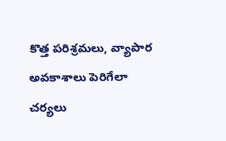కొత్త పరిశ్రమలు, వ్యాపార అవకాశాలు పెరిగేలా చర్యలు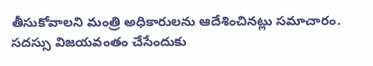తీసుకోవాలని మంత్రి అధికారులను ఆదేశించినట్లు సమాచారం.
సదస్సు విజయవంతం చేసేందుకు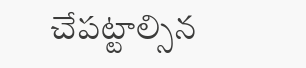చేపట్టాల్సిన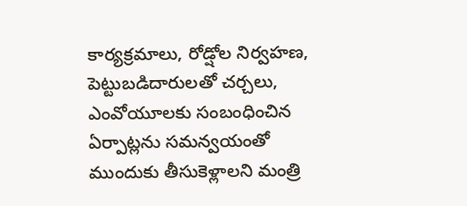కార్యక్రమాలు, రోడ్షోల నిర్వహణ, పెట్టుబడిదారులతో చర్చలు, ఎంవోయూలకు సంబంధించిన ఏర్పాట్లను సమన్వయంతో ముందుకు తీసుకెళ్లాలని మంత్రి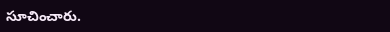సూచించారు.